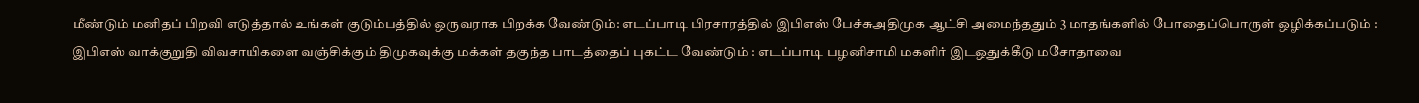மீண்டும் மனிதப் பிறவி எடுத்தால் உங்கள் குடும்பத்தில் ஒருவராக பிறக்க வேண்டும்: எடப்பாடி பிரசாரத்தில் இபிஎஸ் பேச்சுஅதிமுக ஆட்சி அமைந்ததும் 3 மாதங்களில் போதைப்பொருள் ஒழிக்கப்படும் : இபிஎஸ் வாக்குறுதி விவசாயிகளை வஞ்சிக்கும் திமுகவுக்கு மக்கள் தகுந்த பாடத்தைப் புகட்ட வேண்டும் : எடப்பாடி பழனிசாமி மகளிர் இடஒதுக்கீடு மசோதாவை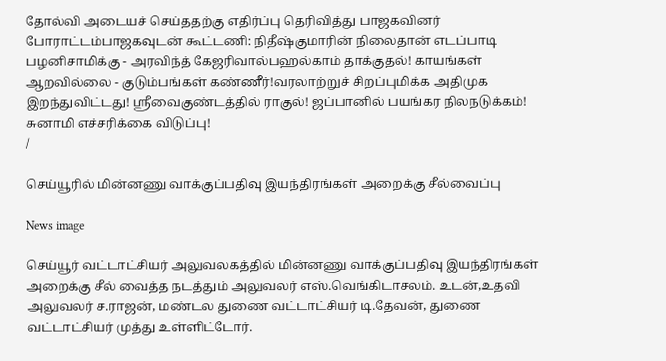தோல்வி அடையச் செய்ததற்கு எதிர்ப்பு தெரிவித்து பாஜகவினர் போராட்டம்பாஜகவுடன் கூட்டணி: நிதீஷ்குமாரின் நிலைதான் எடப்பாடி பழனிசாமிக்கு - அரவிந்த் கேஜரிவால்பஹல்காம் தாக்குதல்! காயங்கள் ஆறவில்லை - குடும்பங்கள் கண்ணீர்!வரலாற்றுச் சிறப்புமிக்க அதிமுக இறந்துவிட்டது! ஸ்ரீவைகுண்டத்தில் ராகுல்! ஜப்பானில் பயங்கர நிலநடுக்கம்! சுனாமி எச்சரிக்கை விடுப்பு!
/

செய்யூரில் மின்னணு வாக்குப்பதிவு இயந்திரங்கள் அறைக்கு சீல்வைப்பு

News image

செய்யூர் வட்டாட்சியர் அலுவலகத்தில் மின்னணு வாக்குப்பதிவு இயந்திரங்கள் அறைக்கு சீல் வைத்த நடத்தும் அலுவலர் எஸ்.வெங்கிடாசலம். உடன்,உதவி அலுவலர் ச.ராஜன், மண்டல துணை வட்டாட்சியர் டி.தேவன், துணை வட்டாட்சியர் முத்து உள்ளிட்டோர்.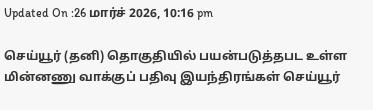Updated On :26 மார்ச் 2026, 10:16 pm

செய்யூர் (தனி) தொகுதியில் பயன்படுத்தபட உள்ள மின்னணு வாக்குப் பதிவு இயந்திரங்கள் செய்யூர்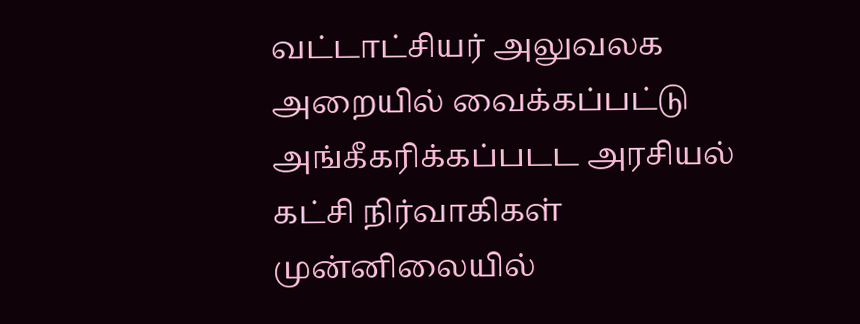வட்டாட்சியர் அலுவலக அறையில் வைக்கப்பட்டு அங்கீகரிக்கப்படட அரசியல் கட்சி நிர்வாகிகள் முன்னிலையில்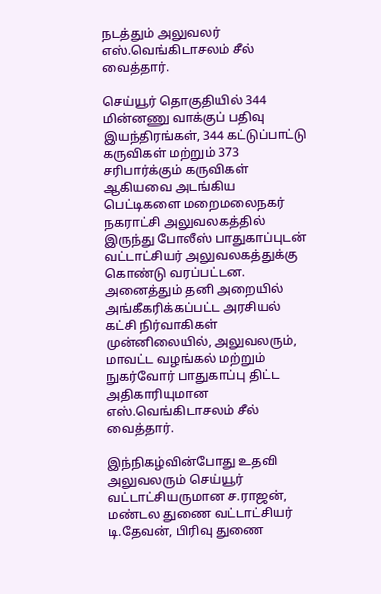நடத்தும் அலுவலர் எஸ்.வெங்கிடாசலம் சீல் வைத்தார்.

செய்யூர் தொகுதியில் 344 மின்னணு வாக்குப் பதிவு இயந்திரங்கள், 344 கட்டுப்பாட்டு கருவிகள் மற்றும் 373 சரிபார்க்கும் கருவிகள் ஆகியவை அடங்கிய பெட்டிகளை மறைமலைநகர் நகராட்சி அலுவலகத்தில் இருந்து போலீஸ் பாதுகாப்புடன் வட்டாட்சியர் அலுவலகத்துக்கு கொண்டு வரப்பட்டன. அனைத்தும் தனி அறையில் அங்கீகரிக்கப்பட்ட அரசியல் கட்சி நிர்வாகிகள் முன்னிலையில், அலுவலரும், மாவட்ட வழங்கல் மற்றும் நுகர்வோர் பாதுகாப்பு திட்ட அதிகாரியுமான எஸ்.வெங்கிடாசலம் சீல் வைத்தார்.

இந்நிகழ்வின்போது உதவி அலுவலரும் செய்யூர் வட்டாட்சியருமான ச.ராஜன், மண்டல துணை வட்டாட்சியர் டி.தேவன், பிரிவு துணை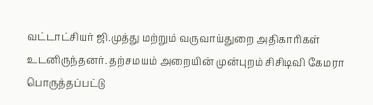வட்டாட்சியர் ஜி.முத்து மற்றும் வருவாய்துறை அதிகாரிகள் உடனிருந்தனர். தற்சமயம் அறையின் முன்புறம் சிசிடிவி கேமரா பொருத்தப்பட்டு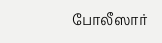போலீஸார்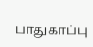பாதுகாப்பு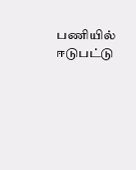பணியில் ஈடுபட்டு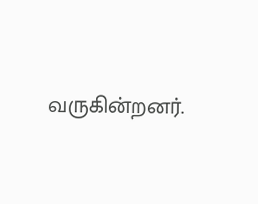வருகின்றனர்.